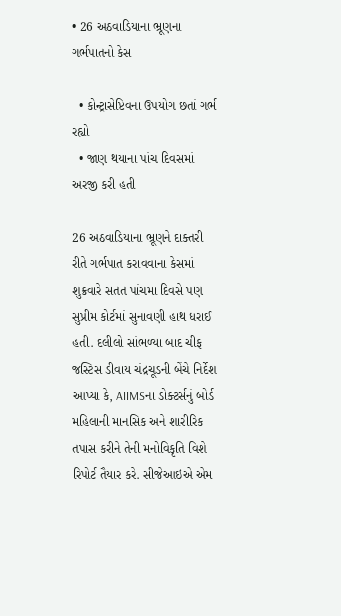• 26 અઠવાડિયાના ભ્રૂણના ગર્ભપાતનો કેસ

  • કોન્ટ્રાસેપ્ટિવના ઉપયોગ છતાં ગર્ભ રહ્યો
  • જાણ થયાના પાંચ દિવસમાં અરજી કરી હતી

26 અઠવાડિયાના ભ્રૂણને દાક્તરી રીતે ગર્ભપાત કરાવવાના કેસમાં શુક્રવારે સતત પાંચમા દિવસે પણ સુપ્રીમ કોર્ટમાં સુનાવણી હાથ ધરાઈ હતી. દલીલો સાંભળ્યા બાદ ચીફ જસ્ટિસ ડીવાય ચંદ્રચૂડની બેંચે નિર્દેશ આપ્યા કે, AIIMSના ડોક્ટર્સનું બોર્ડ મહિલાની માનસિક અને શારીરિક તપાસ કરીને તેની મનોવિકૃતિ વિશે રિપોર્ટ તૈયાર કરે. સીજેઆઇએ એમ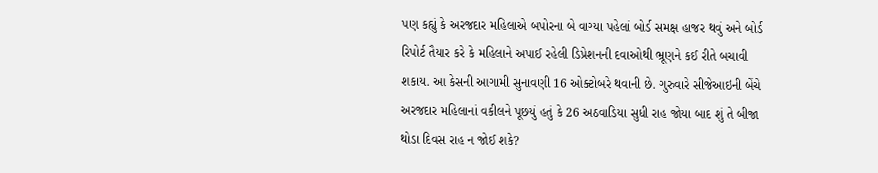પણ કહ્યું કે અરજદાર મહિલાએ બપોરના બે વાગ્યા પહેલાં બોર્ડ સમક્ષ હાજર થવું અને બોર્ડ રિપોર્ટ તૈયાર કરે કે મહિલાને અપાઈ રહેલી ડિપ્રેશનની દવાઓથી ભ્રૂણને કઈ રીતે બચાવી શકાય. આ કેસની આગામી સુનાવણી 16 ઓક્ટોબરે થવાની છે. ગુરુવારે સીજેઆઇની બેંચે અરજદાર મહિલાનાં વકીલને પૂછયું હતું કે 26 અઠવાડિયા સુધી રાહ જોયા બાદ શું તે બીજા થોડા દિવસ રાહ ન જોઈ શકે?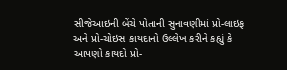સીજેઆઇની બેંચે પોતાની સુનાવણીમાં પ્રો-લાઇફ અને પ્રો-ચોઇસ કાયદાનો ઉલ્લેખ કરીને કહ્યું કે આપણો કાયદો પ્રો-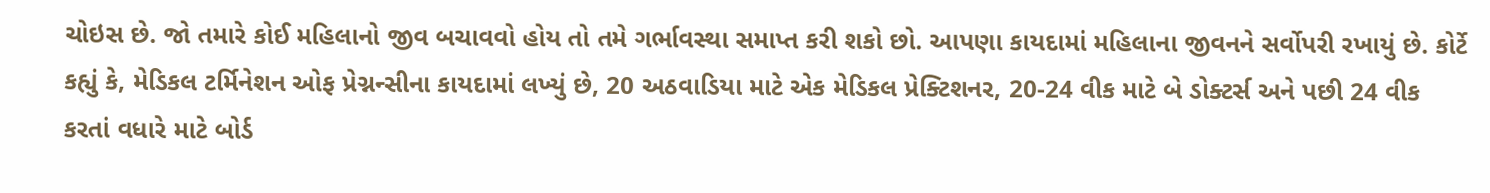ચોઇસ છે. જો તમારે કોઈ મહિલાનો જીવ બચાવવો હોય તો તમે ગર્ભાવસ્થા સમાપ્ત કરી શકો છો. આપણા કાયદામાં મહિલાના જીવનને સર્વોપરી રખાયું છે. કોર્ટે કહ્યું કે, મેડિકલ ટર્મિનેશન ઓફ પ્રેગ્નન્સીના કાયદામાં લખ્યું છે, 20 અઠવાડિયા માટે એક મેડિકલ પ્રેક્ટિશનર, 20-24 વીક માટે બે ડોક્ટર્સ અને પછી 24 વીક કરતાં વધારે માટે બોર્ડ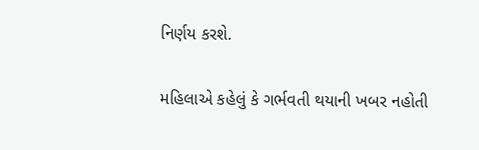નિર્ણય કરશે.

મહિલાએ કહેલું કે ગર્ભવતી થયાની ખબર નહોતી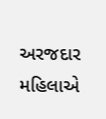અરજદાર મહિલાએ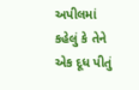અપીલમાં કહેલું કે તેને એક દૂધ પીતું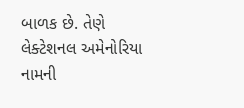બાળક છે. તેણે લેક્ટેશનલ અમેનોરિયા નામની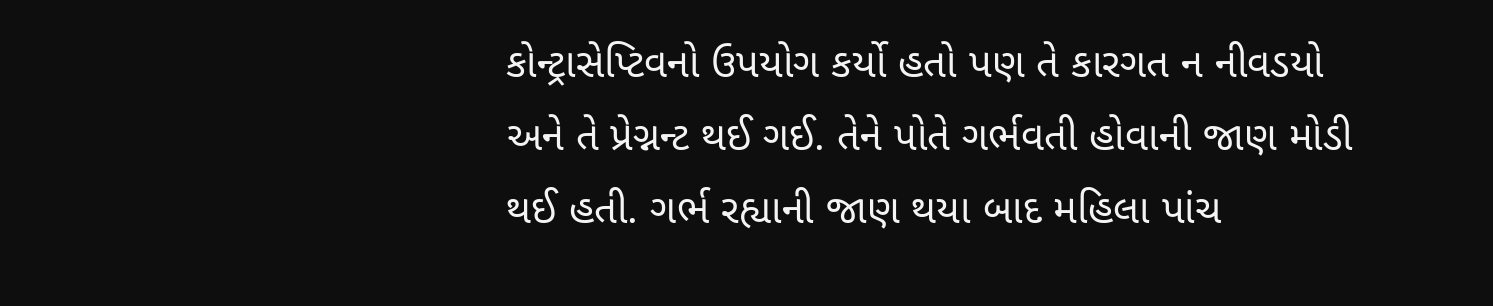કોન્ટ્રાસેપ્ટિવનો ઉપયોગ કર્યો હતો પણ તે કારગત ન નીવડયો અને તે પ્રેગ્નન્ટ થઈ ગઈ. તેને પોતે ગર્ભવતી હોવાની જાણ મોડી થઈ હતી. ગર્ભ રહ્યાની જાણ થયા બાદ મહિલા પાંચ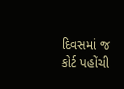દિવસમાં જ કોર્ટ પહોંચી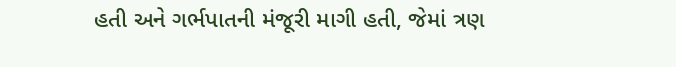હતી અને ગર્ભપાતની મંજૂરી માગી હતી, જેમાં ત્રણ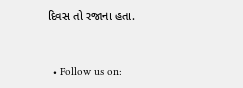દિવસ તો રજાના હતા.


  • Follow us on: